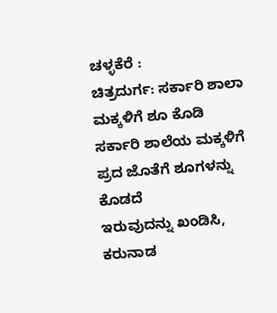ಚಳ್ಳಕೆರೆ :
ಚಿತ್ರದುರ್ಗ: ಸರ್ಕಾರಿ ಶಾಲಾ ಮಕ್ಕಳಿಗೆ ಶೂ ಕೊಡಿ
ಸರ್ಕಾರಿ ಶಾಲೆಯ ಮಕ್ಕಳಿಗೆ ಪ್ರದ ಜೊತೆಗೆ ಶೂಗಳನ್ನು ಕೊಡದೆ
ಇರುವುದನ್ನು ಖಂಡಿಸಿ, ಕರುನಾಡ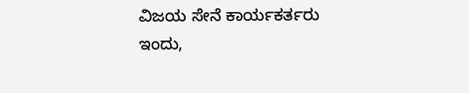ವಿಜಯ ಸೇನೆ ಕಾರ್ಯಕರ್ತರು
ಇಂದು,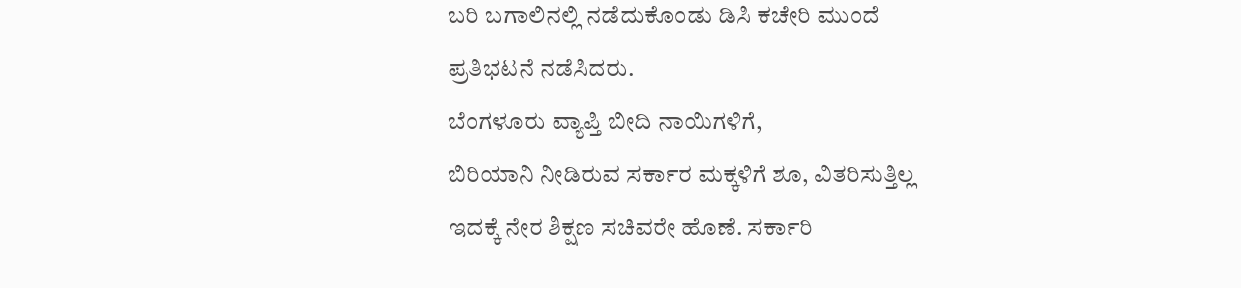ಬರಿ ಬಗಾಲಿನಲ್ಲಿ ನಡೆದುಕೊಂಡು ಡಿಸಿ ಕಚೇರಿ ಮುಂದೆ
ಪ್ರತಿಭಟನೆ ನಡೆಸಿದರು.
ಬೆಂಗಳೂರು ವ್ಯಾಪ್ತಿ ಬೀದಿ ನಾಯಿಗಳಿಗೆ,
ಬಿರಿಯಾನಿ ನೀಡಿರುವ ಸರ್ಕಾರ ಮಕ್ಕಳಿಗೆ ಶೂ, ವಿತರಿಸುತ್ತಿಲ್ಲ
ಇದಕ್ಕೆ ನೇರ ಶಿಕ್ಷಣ ಸಚಿವರೇ ಹೊಣೆ. ಸರ್ಕಾರಿ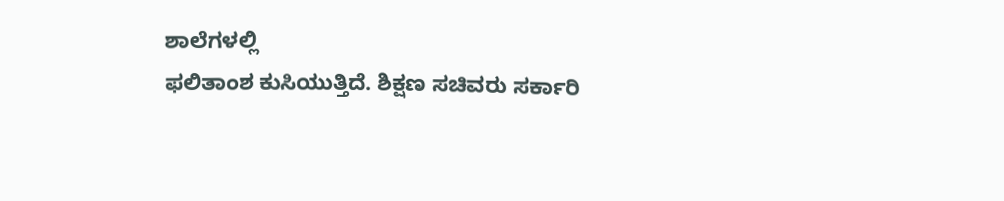ಶಾಲೆಗಳಲ್ಲಿ
ಫಲಿತಾಂಶ ಕುಸಿಯುತ್ತಿದೆ. ಶಿಕ್ಷಣ ಸಚಿವರು ಸರ್ಕಾರಿ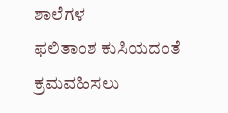ಶಾಲೆಗಳ
ಫಲಿತಾಂಶ ಕುಸಿಯದಂತೆ ಕ್ರಮವಹಿಸಲು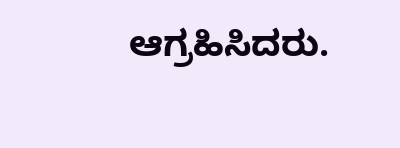ಆಗ್ರಹಿಸಿದರು.